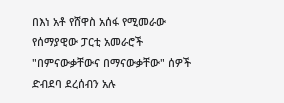በእነ አቶ የሸዋስ አሰፋ የሚመራው የሰማያዊው ፓርቲ አመራሮች "በምናውቃቸውና በማናውቃቸው" ሰዎች ድብደባ ደረሰብን አሉ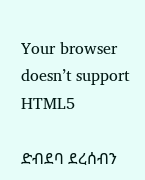Your browser doesn’t support HTML5

ድብደባ ደረሰብን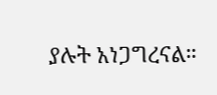ያሉት አነጋግረናል።